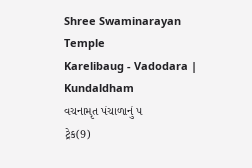Shree Swaminarayan Temple
Karelibaug - Vadodara | Kundaldham
વચનામૃત પંચાળાનું ૫
ટ્રેક(9)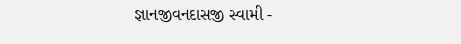જ્ઞાનજીવનદાસજી સ્વામી -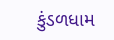કુંડળધામ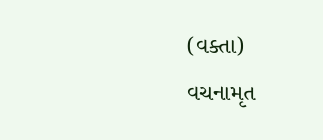(વક્તા)
વચનામૃત